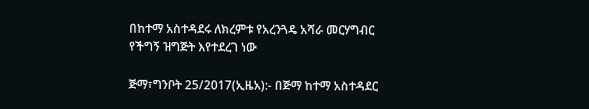በከተማ አስተዳደሩ ለክረምቱ የአረንጓዴ አሻራ መርሃግብር የችግኝ ዝግጅት እየተደረገ ነው

ጅማ፣ግንቦት 25/2017(ኢዜአ):- በጅማ ከተማ አስተዳደር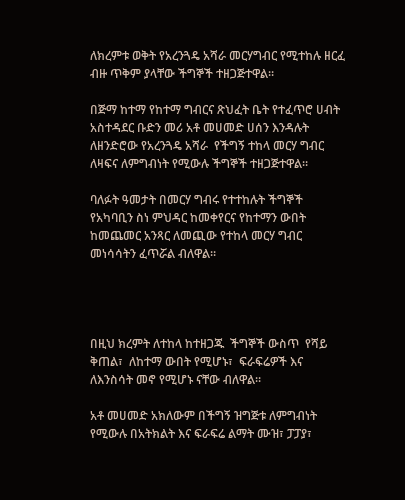ለክረምቱ ወቅት የአረንጓዴ አሻራ መርሃግብር የሚተከሉ ዘርፈ ብዙ ጥቅም ያላቸው ችግኞች ተዘጋጅተዋል።

በጅማ ከተማ የከተማ ግብርና ጽህፈት ቤት የተፈጥሮ ሀብት አስተዳደር ቡድን መሪ አቶ መሀመድ ሀሰን እንዳሉት ለዘንድሮው የአረንጓዴ አሻራ  የችግኝ ተከላ መርሃ ግብር ለዛፍና ለምግብነት የሚውሉ ችግኞች ተዘጋጅተዋል።

ባለፉት ዓመታት በመርሃ ግብሩ የተተከሉት ችግኞች የአካባቢን ስነ ምህዳር ከመቀየርና የከተማን ውበት ከመጨመር አንጻር ለመጪው የተከላ መርሃ ግብር መነሳሳትን ፈጥሯል ብለዋል።




በዚህ ክረምት ለተከላ ከተዘጋጁ  ችግኞች ውስጥ  የሻይ ቅጠል፣  ለከተማ ውበት የሚሆኑ፣  ፍራፍሬዎች እና  ለእንስሳት መኖ የሚሆኑ ናቸው ብለዋል።

አቶ መሀመድ አክለውም በችግኝ ዝግጅቱ ለምግብነት የሚውሉ በአትክልት እና ፍራፍሬ ልማት ሙዝ፣ ፓፓያ፣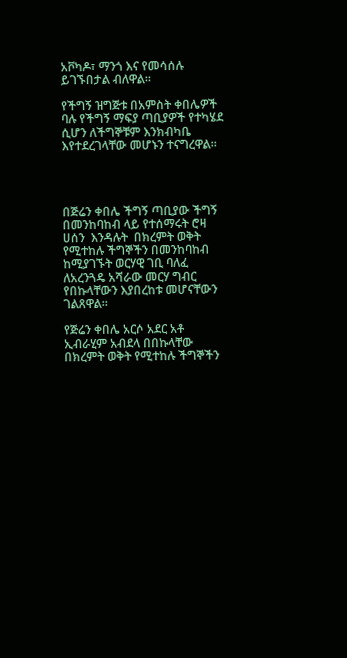አቮካዶ፣ ማንጎ እና የመሳሰሉ ይገኙበታል ብለዋል።

የችግኝ ዝግጅቱ በአምስት ቀበሌዎች ባሉ የችግኝ ማፍያ ጣቢያዎች የተካሄደ ሲሆን ለችግኞቹም እንክብካቤ እየተደረገላቸው መሆኑን ተናግረዋል።




በጅሬን ቀበሌ ችግኝ ጣቢያው ችግኝ በመንከባከብ ላይ የተሰማሩት ሮዛ ሀሰን  እንዳሉት  በክረምት ወቅት የሚተከሉ ችግኞችን በመንከባከብ ከሚያገኙት ወርሃዊ ገቢ ባለፈ ለአረንጓዴ አሻራው መርሃ ግብር  የበኩላቸውን እያበረከቱ መሆናቸውን ገልጸዋል።

የጅሬን ቀበሌ አርሶ አደር አቶ ኢብራሂም አብደላ በበኩላቸው በክረምት ወቅት የሚተከሉ ችግኞችን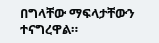በግላቸው ማፍላታቸውን ተናግረዋል።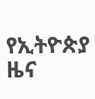የኢትዮጵያ ዜና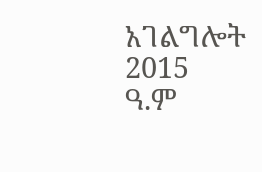አገልግሎት
2015
ዓ.ም